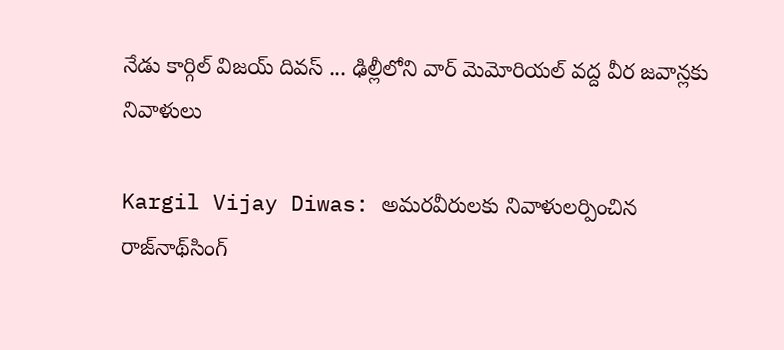నేడు కార్గిల్ విజయ్ దివస్ ... ఢిల్లీలోని వార్ మెమోరియల్ వద్ద వీర జవాన్లకు నివాళులు

Kargil Vijay Diwas: అమరవీరులకు నివాళులర్పించిన రాజ్‌నాథ్‌సింగ్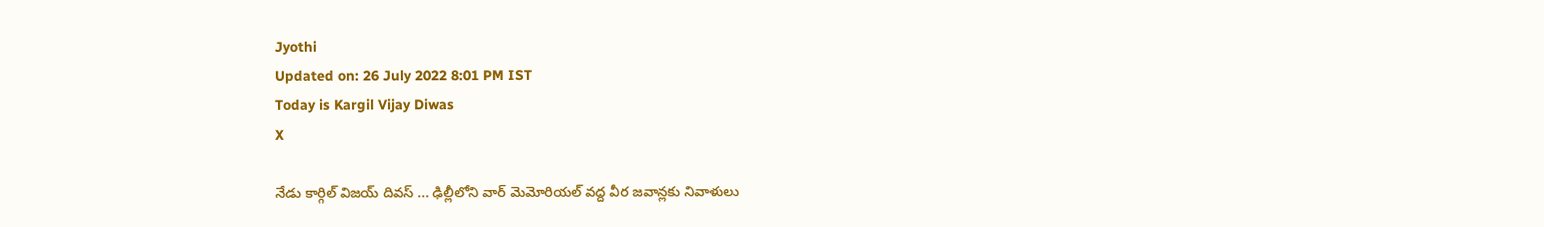Jyothi
Updated on: 26 July 2022 8:01 PM IST
Today is Kargil Vijay Diwas
X

నేడు కార్గిల్ విజయ్ దివస్ ... ఢిల్లీలోని వార్ మెమోరియల్ వద్ద వీర జవాన్లకు నివాళులు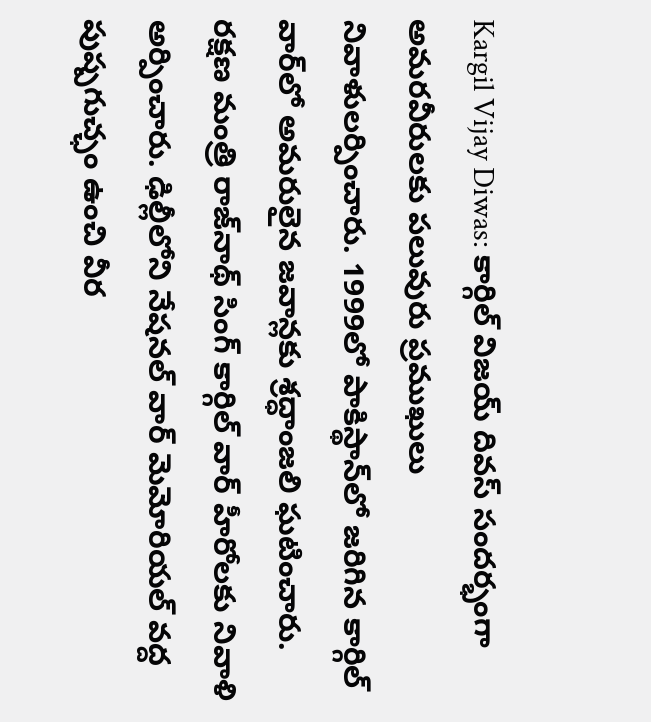Kargil Vijay Diwas: కార్గిల్ విజయ్ దివస్ సందర్భంగా అమరవీరులకు పలువురు ప్రముఖులు నివాళులర్పించారు. 1999లో పాకిస్థాన్‌లో జరిగిన కార్గిల్ వార్‌లో అమరులైన జవాన్లకు శ్రద్ధాంజలి ఘటించారు. రక్షణ మంత్రి రాజ్‌నాథ్ సింగ్ కార్గిల్ వార్ హీరోలకు నివాళి అర్పించారు. ఢిల్లీలోని నేషనల్ వార్ మెమోరియల్ వద్ద పుష్పగుచ్ఛం ఉంచి వీర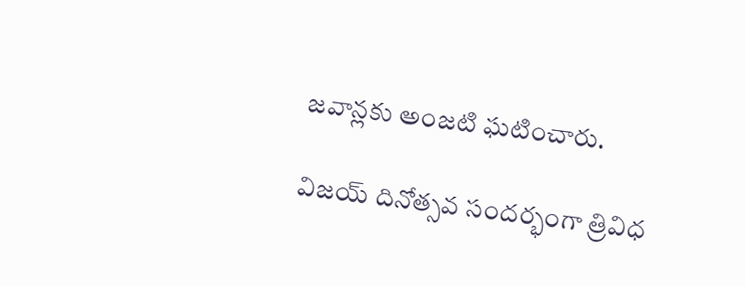జవాన్లకు అంజటి ఘటించారు.

విజయ్ దినోత్సవ సందర్భంగా త్రివిధ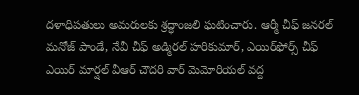దళాధిపతులు అమరులకు శ్రద్ధాంజలి ఘటించారు. ఆర్మీ చీఫ్ జనరల్ మనోజ్ పాండే, నేవీ చీఫ్ అడ్మిరల్ హరికుమార్, ఎయిర్‌ఫోర్స్ చీఫ్ ఎయిర్ మార్షల్ వీఆర్ చౌదరి వార్ మెమోరియల్ వద్ద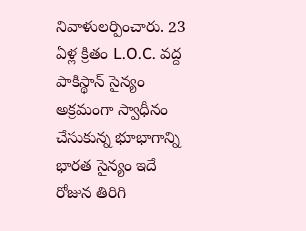నివాళులర్పించారు. 23 ఏళ్ల క్రితం L.O.C. వద్ద పాకిస్థాన్ సైన్యం అక్రమంగా స్వాధీనం చేసుకున్న భూభాగాన్ని భారత సైన్యం ఇదే రోజున తిరిగి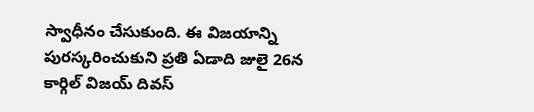స్వాధీనం చేసుకుంది. ఈ విజయాన్ని పురస్కరించుకుని ప్రతి ఏడాది జులై 26న కార్గిల్ విజయ్ దివస్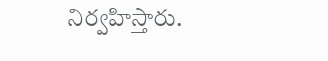నిర్వహిస్తారు.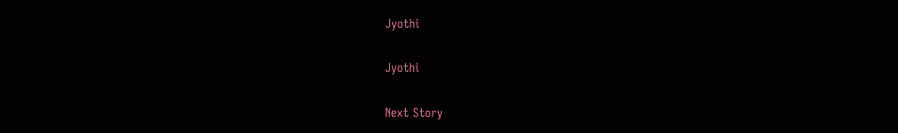Jyothi

Jyothi

Next Story